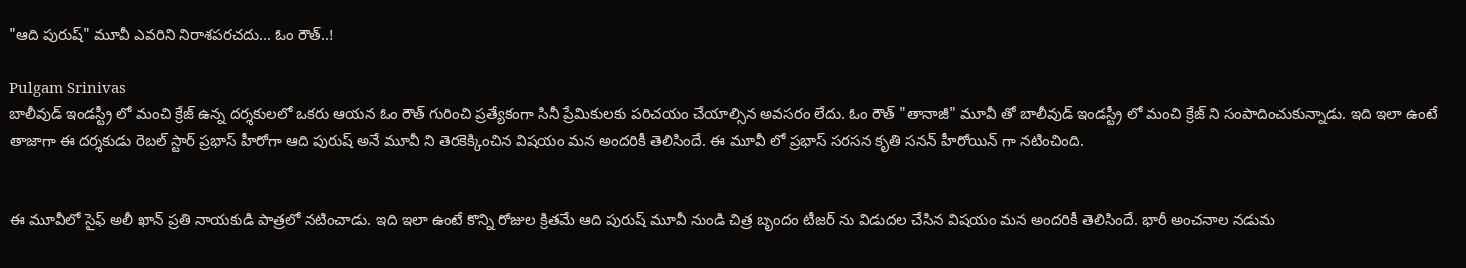"ఆది పురుష్" మూవీ ఎవరిని నిరాశపరచదు... ఓం రౌత్..!

Pulgam Srinivas
బాలీవుడ్ ఇండస్ట్రీ లో మంచి క్రేజ్ ఉన్న దర్శకులలో ఒకరు ఆయన ఓం రౌత్ గురించి ప్రత్యేకంగా సినీ ప్రేమికులకు పరిచయం చేయాల్సిన అవసరం లేదు. ఓం రౌత్ "తానాజీ" మూవీ తో బాలీవుడ్ ఇండస్ట్రీ లో మంచి క్రేజ్ ని సంపాదించుకున్నాడు. ఇది ఇలా ఉంటే తాజాగా ఈ దర్శకుడు రెబల్ స్టార్ ప్రభాస్ హీరోగా ఆది పురుష్ అనే మూవీ ని తెరకెక్కించిన విషయం మన అందరికీ తెలిసిందే. ఈ మూవీ లో ప్రభాస్ సరసన కృతి సనన్ హీరోయిన్ గా నటించింది.


ఈ మూవీలో సైఫ్ అలీ ఖాన్ ప్రతి నాయకుడి పాత్రలో నటించాడు. ఇది ఇలా ఉంటే కొన్ని రోజుల క్రితమే ఆది పురుష్ మూవీ నుండి చిత్ర బృందం టీజర్ ను విడుదల చేసిన విషయం మన అందరికీ తెలిసిందే. భారీ అంచనాల నడుమ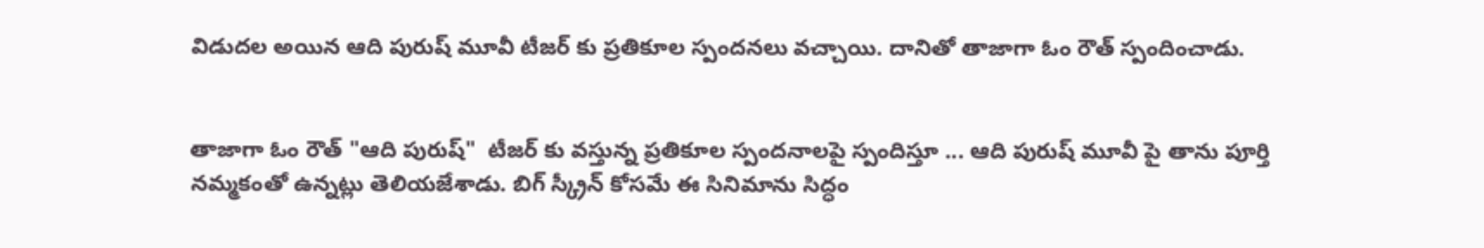విడుదల అయిన ఆది పురుష్ మూవీ టీజర్ కు ప్రతికూల స్పందనలు వచ్చాయి. దానితో తాజాగా ఓం రౌత్ స్పందించాడు.


తాజాగా ఓం రౌత్ "ఆది పురుష్"  టీజర్ కు వస్తున్న ప్రతికూల స్పందనాలపై స్పందిస్తూ ... ఆది పురుష్ మూవీ పై తాను పూర్తి నమ్మకంతో ఉన్నట్లు తెలియజేశాడు. బిగ్ స్క్రీన్ కోసమే ఈ సినిమాను సిద్ధం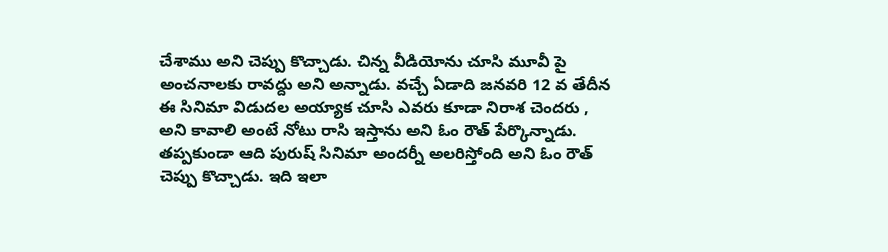చేశాము అని చెప్పు కొచ్చాడు. చిన్న వీడియోను చూసి మూవీ పై అంచనాలకు రావద్దు అని అన్నాడు. వచ్చే ఏడాది జనవరి 12 వ తేదీన ఈ సినిమా విడుదల అయ్యాక చూసి ఎవరు కూడా నిరాశ చెందరు ,  అని కావాలి అంటే నోటు రాసి ఇస్తాను అని ఓం రౌత్ పేర్కొన్నాడు. తప్పకుండా ఆది పురుష్ సినిమా అందర్నీ అలరిస్తోంది అని ఓం రౌత్ చెప్పు కొచ్చాడు. ఇది ఇలా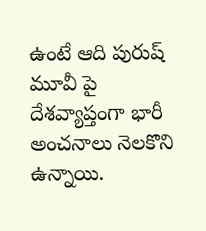ఉంటే ఆది పురుష్ మూవీ పై దేశవ్యాప్తంగా భారీ అంచనాలు నెలకొని ఉన్నాయి.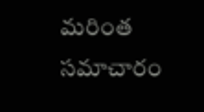మరింత సమాచారం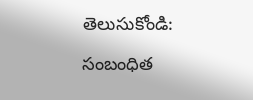తెలుసుకోండి:

సంబంధిత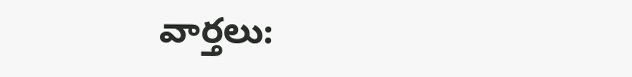వార్తలు: